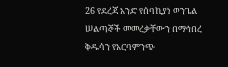26 የደረጃ አንድ የሰባኪያነ ወንጌል ሠልጣኞች መመረቃቸውን በማኅበረ ቅዱሳን የአርባምንጭ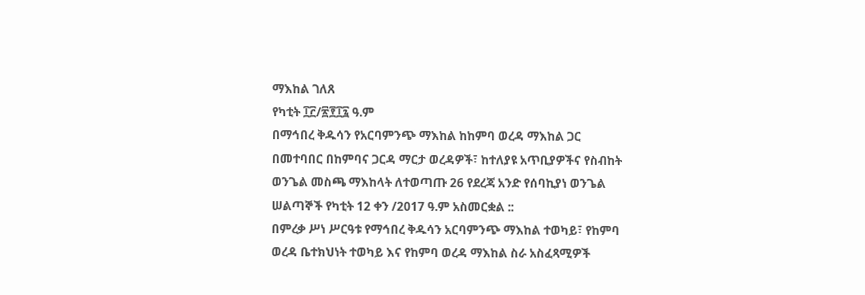ማእከል ገለጸ
የካቲት ፲፫/፳፻፲፯ ዓ.ም
በማኅበረ ቅዱሳን የአርባምንጭ ማእከል ከከምባ ወረዳ ማእከል ጋር በመተባበር በከምባና ጋርዳ ማርታ ወረዳዎች፣ ከተለያዩ አጥቢያዎችና የስብከት ወንጌል መስጫ ማእከላት ለተወጣጡ 26 የደረጃ አንድ የሰባኪያነ ወንጌል ሠልጣኞች የካቲት 12 ቀን /2017 ዓ.ም አስመርቋል ::
በምረቃ ሥነ ሥርዓቱ የማኅበረ ቅዱሳን አርባምንጭ ማእከል ተወካይ፣ የከምባ ወረዳ ቤተክህነት ተወካይ እና የከምባ ወረዳ ማእከል ስራ አስፈጻሚዎች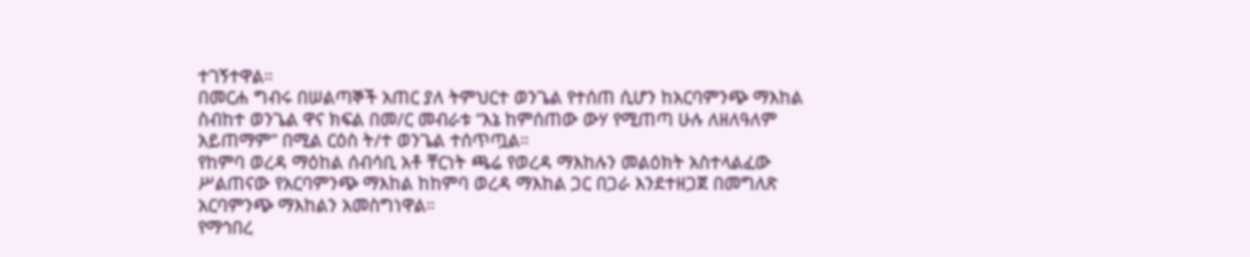ተገኝተዋል።
በመርሐ ግብሩ በሠልጣኞች አጠር ያለ ትምህርተ ወንጌል የተሰጠ ሲሆን ከአርባምንጭ ማእከል ስብከተ ወንጌል ዋና ክፍል በመ/ር መብራቱ “እኔ ከምሰጠው ውሃ የሚጠጣ ሁሉ ለዘለዓለም አይጠማም” በሚል ርዕስ ት/ተ ወንጌል ተሰጥጧል።
የከምባ ወረዳ ማዕከል ሰብሳቢ አቶ ቸርነት ጫሬ የወረዳ ማእከሉን መልዕክት አስተላልፈው ሥልጠናው የአርባምንጭ ማእከል ከከምባ ወረዳ ማእከል ጋር በጋራ እንደተዘጋጀ በመግለጽ አርባምንጭ ማእከልን አመስግነዋል።
የማኅበረ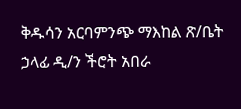ቅዱሳን አርባምንጭ ማእከል ጽ/ቤት ኃላፊ ዲ/ን ችሮት አበራ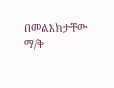በመልእክታቸው ማ/ቅ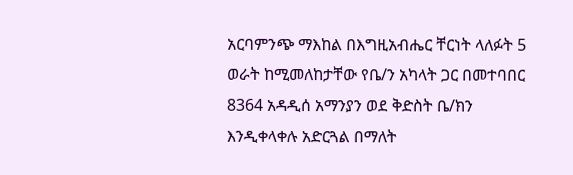አርባምንጭ ማእከል በእግዚአብሔር ቸርነት ላለፉት 5 ወራት ከሚመለከታቸው የቤ/ን አካላት ጋር በመተባበር 8364 አዳዲሰ አማንያን ወደ ቅድስት ቤ/ክን እንዲቀላቀሉ አድርጓል በማለት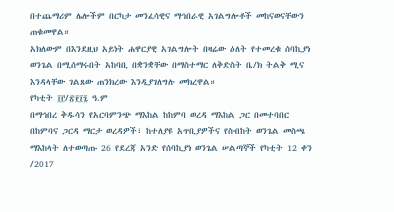በተጨማሪም ሌሎችም በርካታ መንፈሳዊና ማኅበራዊ አገልግሎቶች መከናወናቸውን ጠቁመዋል።
አክለውም በእንደዚህ አይነት ሐዋርያዊ አገልግሎት በዛሬው ዕለት የተመረቁ ሰባኪያነ ወንጌል በሚሰማሩበት አከባቢ በቋንቋቸው በማስተማር ለቅድስት ቤ/ክ ትልቅ ሚና እንዳላቸው ገልጸው ጠንክረው እንዲያገለግሉ መክረዋል።
የካቲት ፲፫/፳፻፲፯ ዓ.ም
በማኅበረ ቅዱሳን የአርባምንጭ ማእከል ከከምባ ወረዳ ማእከል ጋር በመተባበር በከምባና ጋርዳ ማርታ ወረዳዎች፣ ከተለያዩ አጥቢያዎችና የስብከት ወንጌል መስጫ ማእከላት ለተወጣጡ 26 የደረጃ አንድ የሰባኪያነ ወንጌል ሠልጣኞች የካቲት 12 ቀን /2017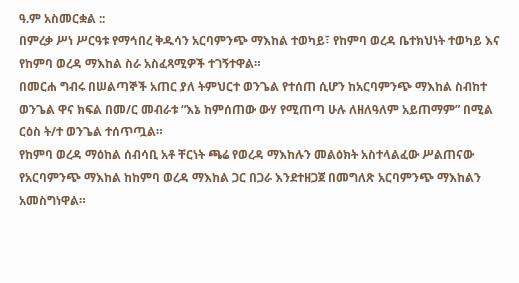ዓ.ም አስመርቋል ::
በምረቃ ሥነ ሥርዓቱ የማኅበረ ቅዱሳን አርባምንጭ ማእከል ተወካይ፣ የከምባ ወረዳ ቤተክህነት ተወካይ እና የከምባ ወረዳ ማእከል ስራ አስፈጻሚዎች ተገኝተዋል።
በመርሐ ግብሩ በሠልጣኞች አጠር ያለ ትምህርተ ወንጌል የተሰጠ ሲሆን ከአርባምንጭ ማእከል ስብከተ ወንጌል ዋና ክፍል በመ/ር መብራቱ “እኔ ከምሰጠው ውሃ የሚጠጣ ሁሉ ለዘለዓለም አይጠማም” በሚል ርዕስ ት/ተ ወንጌል ተሰጥጧል።
የከምባ ወረዳ ማዕከል ሰብሳቢ አቶ ቸርነት ጫሬ የወረዳ ማእከሉን መልዕክት አስተላልፈው ሥልጠናው የአርባምንጭ ማእከል ከከምባ ወረዳ ማእከል ጋር በጋራ እንደተዘጋጀ በመግለጽ አርባምንጭ ማእከልን አመስግነዋል።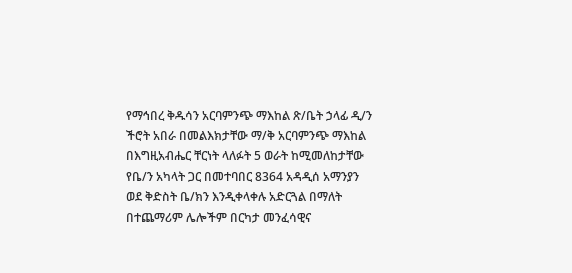የማኅበረ ቅዱሳን አርባምንጭ ማእከል ጽ/ቤት ኃላፊ ዲ/ን ችሮት አበራ በመልእክታቸው ማ/ቅ አርባምንጭ ማእከል በእግዚአብሔር ቸርነት ላለፉት 5 ወራት ከሚመለከታቸው የቤ/ን አካላት ጋር በመተባበር 8364 አዳዲሰ አማንያን ወደ ቅድስት ቤ/ክን እንዲቀላቀሉ አድርጓል በማለት በተጨማሪም ሌሎችም በርካታ መንፈሳዊና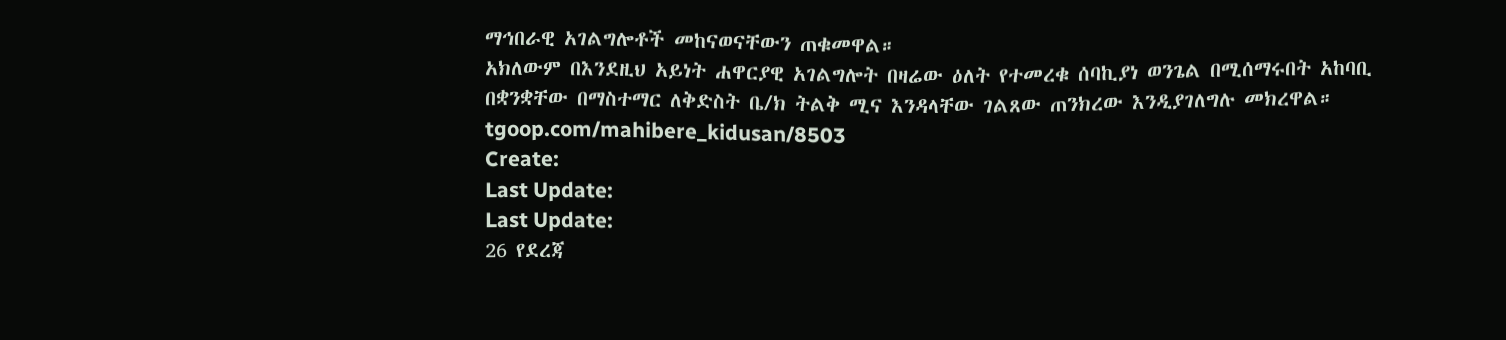ማኅበራዊ አገልግሎቶች መከናወናቸውን ጠቁመዋል።
አክለውም በእንደዚህ አይነት ሐዋርያዊ አገልግሎት በዛሬው ዕለት የተመረቁ ሰባኪያነ ወንጌል በሚሰማሩበት አከባቢ በቋንቋቸው በማስተማር ለቅድስት ቤ/ክ ትልቅ ሚና እንዳላቸው ገልጸው ጠንክረው እንዲያገለግሉ መክረዋል።
tgoop.com/mahibere_kidusan/8503
Create:
Last Update:
Last Update:
26 የደረጃ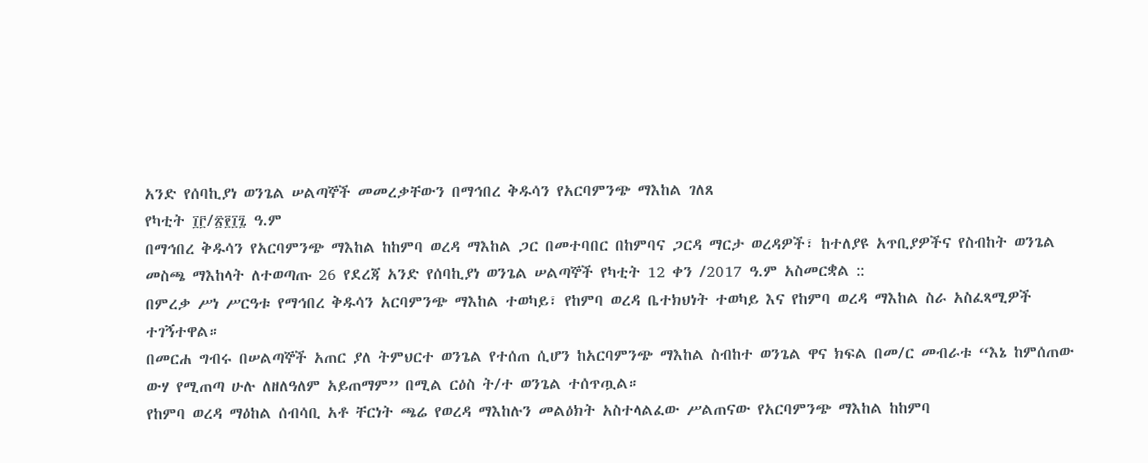አንድ የሰባኪያነ ወንጌል ሠልጣኞች መመረቃቸውን በማኅበረ ቅዱሳን የአርባምንጭ ማእከል ገለጸ
የካቲት ፲፫/፳፻፲፯ ዓ.ም
በማኅበረ ቅዱሳን የአርባምንጭ ማእከል ከከምባ ወረዳ ማእከል ጋር በመተባበር በከምባና ጋርዳ ማርታ ወረዳዎች፣ ከተለያዩ አጥቢያዎችና የስብከት ወንጌል መስጫ ማእከላት ለተወጣጡ 26 የደረጃ አንድ የሰባኪያነ ወንጌል ሠልጣኞች የካቲት 12 ቀን /2017 ዓ.ም አስመርቋል ::
በምረቃ ሥነ ሥርዓቱ የማኅበረ ቅዱሳን አርባምንጭ ማእከል ተወካይ፣ የከምባ ወረዳ ቤተክህነት ተወካይ እና የከምባ ወረዳ ማእከል ስራ አስፈጻሚዎች ተገኝተዋል።
በመርሐ ግብሩ በሠልጣኞች አጠር ያለ ትምህርተ ወንጌል የተሰጠ ሲሆን ከአርባምንጭ ማእከል ስብከተ ወንጌል ዋና ክፍል በመ/ር መብራቱ “እኔ ከምሰጠው ውሃ የሚጠጣ ሁሉ ለዘለዓለም አይጠማም” በሚል ርዕስ ት/ተ ወንጌል ተሰጥጧል።
የከምባ ወረዳ ማዕከል ሰብሳቢ አቶ ቸርነት ጫሬ የወረዳ ማእከሉን መልዕክት አስተላልፈው ሥልጠናው የአርባምንጭ ማእከል ከከምባ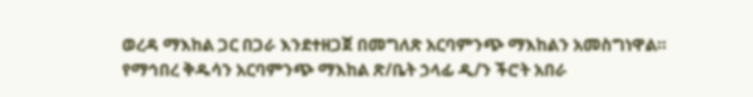ወረዳ ማእከል ጋር በጋራ እንደተዘጋጀ በመግለጽ አርባምንጭ ማእከልን አመስግነዋል።
የማኅበረ ቅዱሳን አርባምንጭ ማእከል ጽ/ቤት ኃላፊ ዲ/ን ችሮት አበራ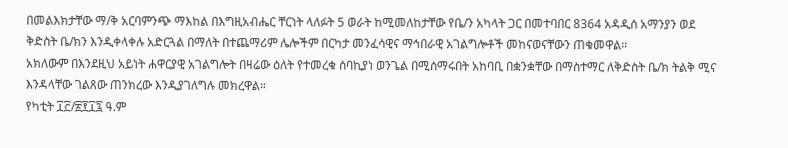በመልእክታቸው ማ/ቅ አርባምንጭ ማእከል በእግዚአብሔር ቸርነት ላለፉት 5 ወራት ከሚመለከታቸው የቤ/ን አካላት ጋር በመተባበር 8364 አዳዲሰ አማንያን ወደ ቅድስት ቤ/ክን እንዲቀላቀሉ አድርጓል በማለት በተጨማሪም ሌሎችም በርካታ መንፈሳዊና ማኅበራዊ አገልግሎቶች መከናወናቸውን ጠቁመዋል።
አክለውም በእንደዚህ አይነት ሐዋርያዊ አገልግሎት በዛሬው ዕለት የተመረቁ ሰባኪያነ ወንጌል በሚሰማሩበት አከባቢ በቋንቋቸው በማስተማር ለቅድስት ቤ/ክ ትልቅ ሚና እንዳላቸው ገልጸው ጠንክረው እንዲያገለግሉ መክረዋል።
የካቲት ፲፫/፳፻፲፯ ዓ.ም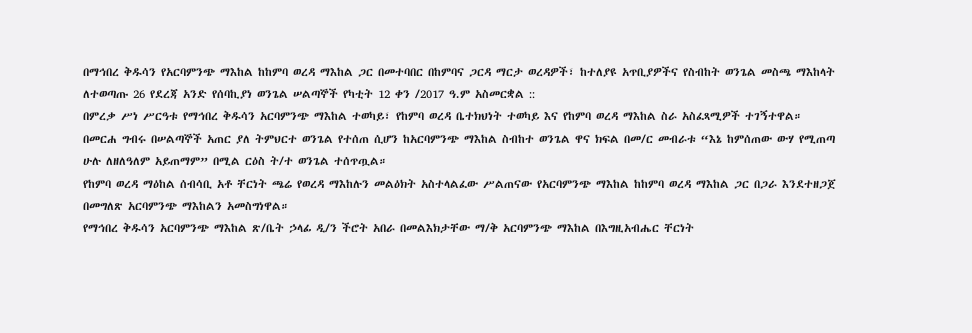በማኅበረ ቅዱሳን የአርባምንጭ ማእከል ከከምባ ወረዳ ማእከል ጋር በመተባበር በከምባና ጋርዳ ማርታ ወረዳዎች፣ ከተለያዩ አጥቢያዎችና የስብከት ወንጌል መስጫ ማእከላት ለተወጣጡ 26 የደረጃ አንድ የሰባኪያነ ወንጌል ሠልጣኞች የካቲት 12 ቀን /2017 ዓ.ም አስመርቋል ::
በምረቃ ሥነ ሥርዓቱ የማኅበረ ቅዱሳን አርባምንጭ ማእከል ተወካይ፣ የከምባ ወረዳ ቤተክህነት ተወካይ እና የከምባ ወረዳ ማእከል ስራ አስፈጻሚዎች ተገኝተዋል።
በመርሐ ግብሩ በሠልጣኞች አጠር ያለ ትምህርተ ወንጌል የተሰጠ ሲሆን ከአርባምንጭ ማእከል ስብከተ ወንጌል ዋና ክፍል በመ/ር መብራቱ “እኔ ከምሰጠው ውሃ የሚጠጣ ሁሉ ለዘለዓለም አይጠማም” በሚል ርዕስ ት/ተ ወንጌል ተሰጥጧል።
የከምባ ወረዳ ማዕከል ሰብሳቢ አቶ ቸርነት ጫሬ የወረዳ ማእከሉን መልዕክት አስተላልፈው ሥልጠናው የአርባምንጭ ማእከል ከከምባ ወረዳ ማእከል ጋር በጋራ እንደተዘጋጀ በመግለጽ አርባምንጭ ማእከልን አመስግነዋል።
የማኅበረ ቅዱሳን አርባምንጭ ማእከል ጽ/ቤት ኃላፊ ዲ/ን ችሮት አበራ በመልእክታቸው ማ/ቅ አርባምንጭ ማእከል በእግዚአብሔር ቸርነት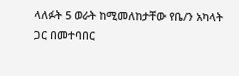ላለፉት 5 ወራት ከሚመለከታቸው የቤ/ን አካላት ጋር በመተባበር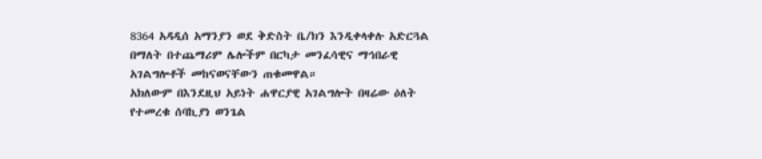8364 አዳዲሰ አማንያን ወደ ቅድስት ቤ/ክን እንዲቀላቀሉ አድርጓል በማለት በተጨማሪም ሌሎችም በርካታ መንፈሳዊና ማኅበራዊ አገልግሎቶች መከናወናቸውን ጠቁመዋል።
አክለውም በእንደዚህ አይነት ሐዋርያዊ አገልግሎት በዛሬው ዕለት የተመረቁ ሰባኪያነ ወንጌል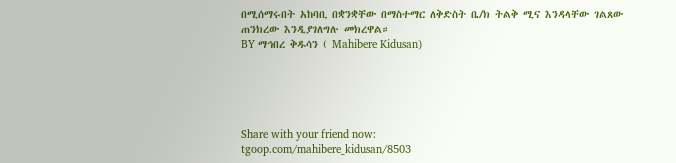በሚሰማሩበት አከባቢ በቋንቋቸው በማስተማር ለቅድስት ቤ/ክ ትልቅ ሚና እንዳላቸው ገልጸው ጠንክረው እንዲያገለግሉ መክረዋል።
BY ማኅበረ ቅዱሳን ( Mahibere Kidusan)





Share with your friend now:
tgoop.com/mahibere_kidusan/8503